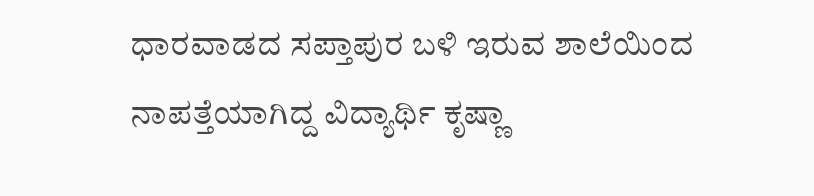ಧಾರವಾಡದ ಸಪ್ತಾಪುರ ಬಳಿ ಇರುವ ಶಾಲೆಯಿಂದ ನಾಪತ್ತೆಯಾಗಿದ್ದ ವಿದ್ಯಾರ್ಥಿ ಕೃಷ್ಣಾ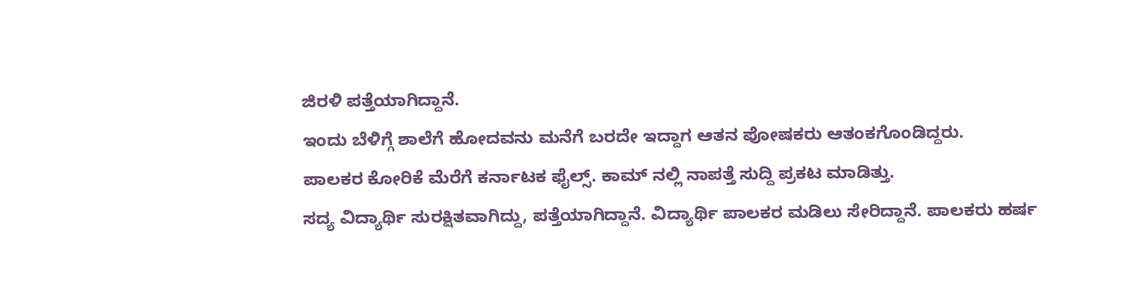ಜಿರಳಿ ಪತ್ತೆಯಾಗಿದ್ದಾನೆ.
ಇಂದು ಬೆಳಿಗ್ಗೆ ಶಾಲೆಗೆ ಹೋದವನು ಮನೆಗೆ ಬರದೇ ಇದ್ದಾಗ ಆತನ ಪೋಷಕರು ಆತಂಕಗೊಂಡಿದ್ದರು.
ಪಾಲಕರ ಕೋರಿಕೆ ಮೆರೆಗೆ ಕರ್ನಾಟಕ ಫೈಲ್ಸ್. ಕಾಮ್ ನಲ್ಲಿ ನಾಪತ್ತೆ ಸುದ್ದಿ ಪ್ರಕಟ ಮಾಡಿತ್ತು.
ಸದ್ಯ ವಿದ್ಯಾರ್ಥಿ ಸುರಕ್ಷಿತವಾಗಿದ್ದು, ಪತ್ತೆಯಾಗಿದ್ದಾನೆ. ವಿದ್ಯಾರ್ಥಿ ಪಾಲಕರ ಮಡಿಲು ಸೇರಿದ್ದಾನೆ. ಪಾಲಕರು ಹರ್ಷ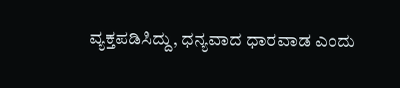ವ್ಯಕ್ತಪಡಿಸಿದ್ದು, ಧನ್ಯವಾದ ಧಾರವಾಡ ಎಂದು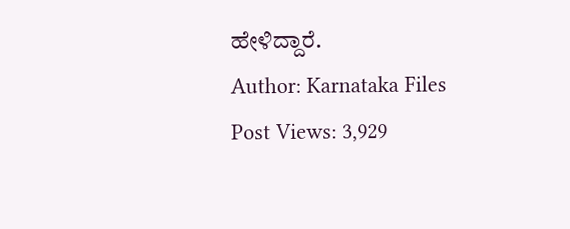ಹೇಳಿದ್ದಾರೆ.
Author: Karnataka Files
Post Views: 3,929